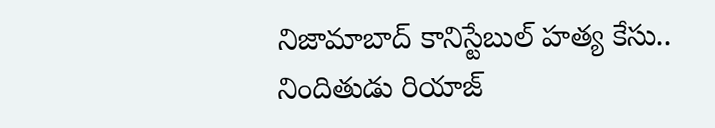నిజామాబాద్ కానిస్టేబుల్ హత్య కేసు.. నిందితుడు రియాజ్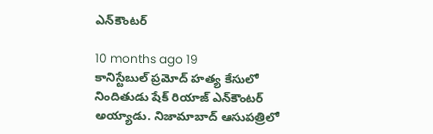ఎన్‌కౌంటర్

10 months ago 19
కానిస్టేబుల్ ప్రమోద్ హత్య కేసులో నిందితుడు షేక్ రియాజ్ ఎన్‌కౌంటర్ అయ్యాడు. నిజామాబాద్ ఆసుపత్రిలో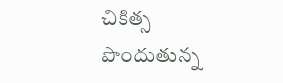చికిత్స పొందుతున్న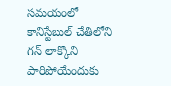సమయంలో కానిస్టేబుల్ చేతిలోని గన్ లాక్కొని పారిపోయేందుకు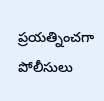ప్రయత్నించగా పోలీసులు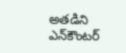అతడిని ఎన్‌కౌంటర్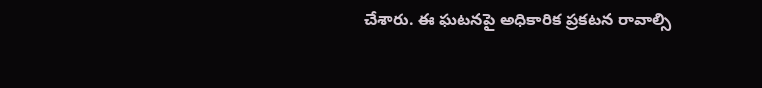చేశారు. ఈ ఘటనపై అధికారిక ప్రకటన రావాల్సి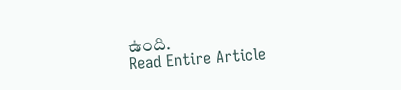ఉంది.
Read Entire Article